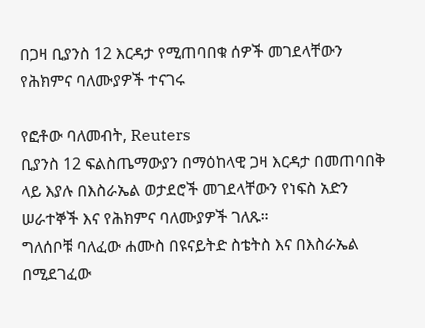በጋዛ ቢያንስ 12 እርዳታ የሚጠባበቁ ሰዎች መገደላቸውን የሕክምና ባለሙያዎች ተናገሩ

የፎቶው ባለመብት, Reuters
ቢያንስ 12 ፍልስጤማውያን በማዕከላዊ ጋዛ እርዳታ በመጠባበቅ ላይ እያሉ በእስራኤል ወታደሮች መገደላቸውን የነፍስ አድን ሠራተኞች እና የሕክምና ባለሙያዎች ገለጹ።
ግለሰቦቹ ባለፈው ሐሙስ በዩናይትድ ስቴትስ እና በእስራኤል በሚደገፈው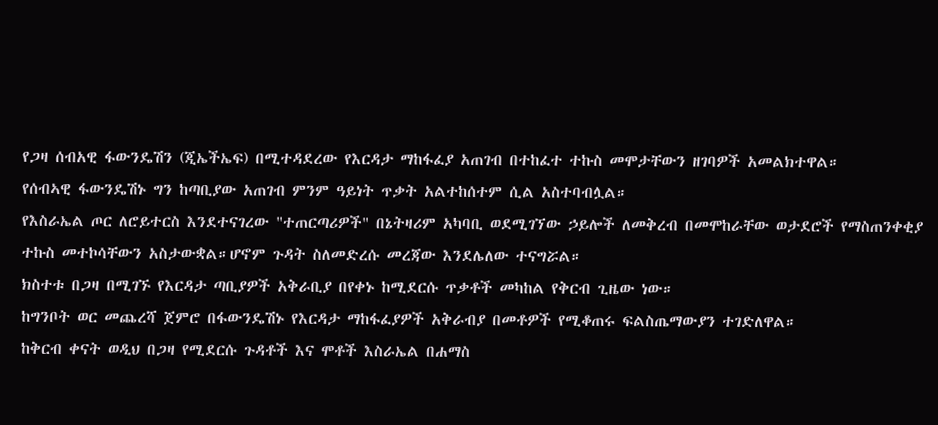የጋዛ ሰብአዊ ፋውንዴሽን (ጂኤችኤፍ) በሚተዳደረው የእርዳታ ማከፋፈያ አጠገብ በተከፈተ ተኩስ መሞታቸውን ዘገባዎች አመልክተዋል።
የሰብኣዊ ፋውንዴሽኑ ግን ከጣቢያው አጠገብ ምንም ዓይነት ጥቃት አልተከሰተም ሲል አስተባብሏል።
የእስራኤል ጦር ለሮይተርስ እንደተናገረው "ተጠርጣሪዎች" በኔትዛሪም አካባቢ ወደሚገኘው ኃይሎች ለመቅረብ በመሞከራቸው ወታደሮች የማስጠንቀቂያ ተኩስ መተኮሳቸውን አስታውቋል።ሆኖም ጉዳት ስለመድረሱ መረጃው እንደሌለው ተናግሯል።
ክስተቱ በጋዛ በሚገኙ የእርዳታ ጣቢያዎች አቅራቢያ በየቀኑ ከሚደርሱ ጥቃቶች መካከል የቅርብ ጊዜው ነው።
ከግንቦት ወር መጨረሻ ጀምሮ በፋውንዴሽኑ የእርዳታ ማከፋፈያዎች አቅራብያ በመቶዎች የሚቆጠሩ ፍልስጤማውያን ተገድለዋል።
ከቅርብ ቀናት ወዲህ በጋዛ የሚደርሱ ጉዳቶች እና ሞቶች እስራኤል በሐማስ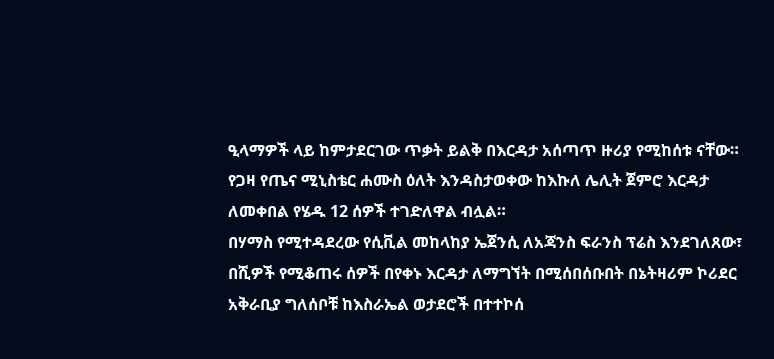ዒላማዎች ላይ ከምታደርገው ጥቃት ይልቅ በእርዳታ አሰጣጥ ዙሪያ የሚከሰቱ ናቸው።
የጋዛ የጤና ሚኒስቴር ሐሙስ ዕለት እንዳስታወቀው ከእኩለ ሌሊት ጀምሮ እርዳታ ለመቀበል የሄዱ 12 ሰዎች ተገድለዋል ብሏል።
በሃማስ የሚተዳደረው የሲቪል መከላከያ ኤጀንሲ ለአጃንስ ፍራንስ ፕሬስ እንደገለጸው፣ በሺዎች የሚቆጠሩ ሰዎች በየቀኑ እርዳታ ለማግኘት በሚሰበሰቡበት በኔትዛሪም ኮሪደር አቅራቢያ ግለሰቦቹ ከእስራኤል ወታደሮች በተተኮሰ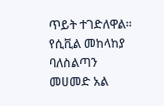ጥይት ተገድለዋል።
የሲቪል መከላከያ ባለስልጣን መሀመድ አል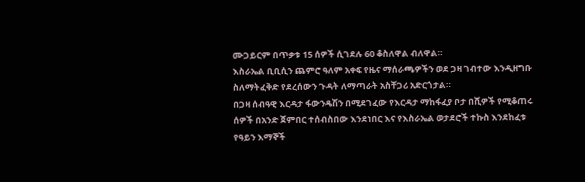ሙጋይርም በጥቃቱ 15 ሰዎች ሲገደሉ 60 ቆስለዋል ብለዋል።
እስራኤል ቢቢሲን ጨምሮ ዓለም አቀፍ የዜና ማሰራጫዎችን ወደ ጋዛ ገብተው እንዲዘግቡ ስለማትፈቅድ የደረሰውን ጉዳት ለማጣራት አስቸጋሪ አድርጎታል።
በጋዛ ሰብዓዊ እርዳታ ፋውንዴሽን በሚደገፈው የእርዳታ ማከፋፈያ ቦታ በሺዎች የሚቆጠሩ ሰዎች በአንድ ጀምበር ተሰብስበው እንደነበር እና የእስራኤል ወታደሮች ተኩስ እንደከፈቱ የዓይን እማኞች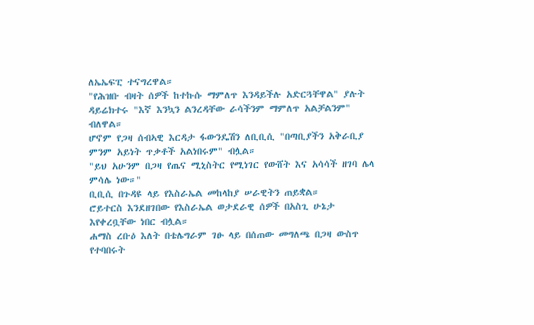ለኤኤፍፒ ተናግረዋል።
"የሕዝቡ ብዛት ሰዎች ከተኩሱ ማምለጥ እንዳይችሉ አድርጓቸዋል" ያሉት ዳይሬክተሩ "እኛ እንኳን ልንረዳቸው ራሳችንም ማምለጥ አልቻልንም" ብለዋል።
ሆኖም የጋዛ ሰብኣዊ እርዳታ ፋውንዴሽን ለቢቢሲ "በጣቢያችን አቅራቢያ ምንም አይነት ጥቃቶች አልነበሩም" ብሏል።
"ይህ አሁንም በጋዛ የጤና ሚኒስትር የሚነገር የውሸት እና አሳሳች ዘገባ ሌላ ምሳሌ ነው።"
ቢቢሲ በጉዳዩ ላይ የእስራኤል መከላከያ ሠራዊትን ጠይቋል።
ሮይተርስ እንደዘገበው የእስራኤል ወታደራዊ ሰዎች በአስጊ ሁኔታ እየቀረቧቸው ነበር ብሏል።
ሐማስ ረቡዕ እለት በቴሌግራም ገፁ ላይ በሰጠው መግለጫ በጋዛ ውስጥ የተባበሩት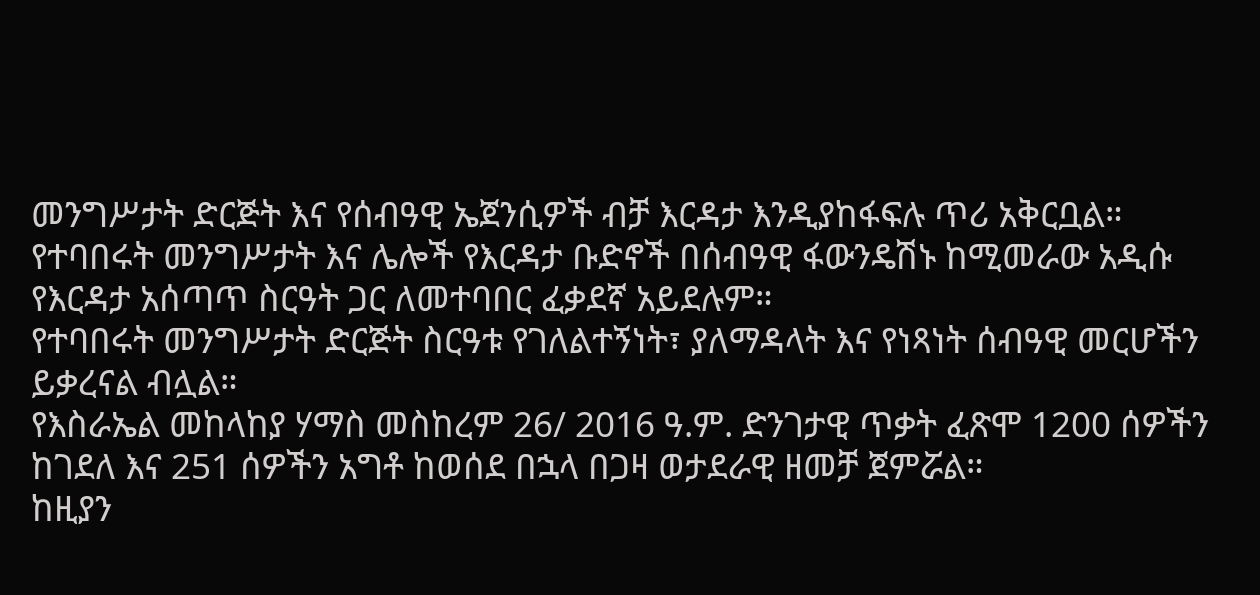መንግሥታት ድርጅት እና የሰብዓዊ ኤጀንሲዎች ብቻ እርዳታ እንዲያከፋፍሉ ጥሪ አቅርቧል።
የተባበሩት መንግሥታት እና ሌሎች የእርዳታ ቡድኖች በሰብዓዊ ፋውንዴሽኑ ከሚመራው አዲሱ የእርዳታ አሰጣጥ ስርዓት ጋር ለመተባበር ፈቃደኛ አይደሉም።
የተባበሩት መንግሥታት ድርጅት ስርዓቱ የገለልተኝነት፣ ያለማዳላት እና የነጻነት ሰብዓዊ መርሆችን ይቃረናል ብሏል።
የእስራኤል መከላከያ ሃማስ መስከረም 26/ 2016 ዓ.ም. ድንገታዊ ጥቃት ፈጽሞ 1200 ሰዎችን ከገደለ እና 251 ሰዎችን አግቶ ከወሰደ በኋላ በጋዛ ወታደራዊ ዘመቻ ጀምሯል።
ከዚያን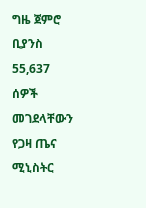ግዜ ጀምሮ ቢያንስ 55,637 ሰዎች መገደላቸውን የጋዛ ጤና ሚኒስትር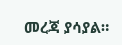መረጃ ያሳያል።